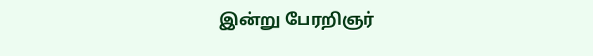இன்று பேரறிஞர்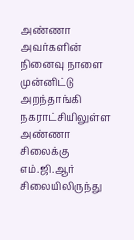அண்ணா அவர்களின் நினைவு நாளை முன்னிட்டு அறந்தாங்கி நகராட்சியிலுள்ள அண்ணா சிலைக்கு எம்.ஜி.ஆர் சிலையிலிருந்து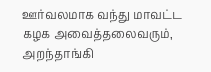ஊர்வலமாக வந்து மாவட்ட கழக அவைத்தலைவரும், அறந்தாங்கி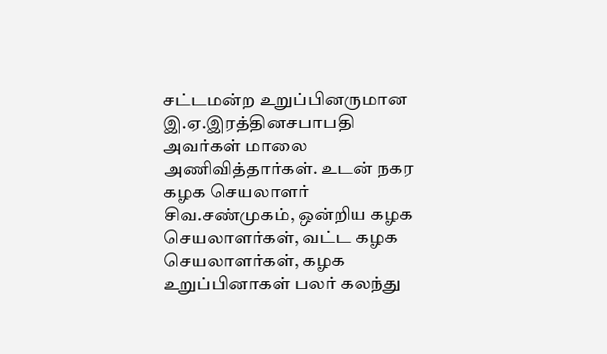சட்டமன்ற உறுப்பினருமான இ.ஏ.இரத்தினசபாபதி அவர்கள் மாலை அணிவித்தார்கள். உடன் நகர கழக செயலாளர் சிவ.சண்முகம், ஒன்றிய கழக செயலாளர்கள், வட்ட கழக செயலாளர்கள், கழக உறுப்பினாகள் பலர் கலந்து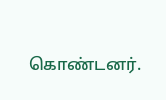கொண்டனர்.